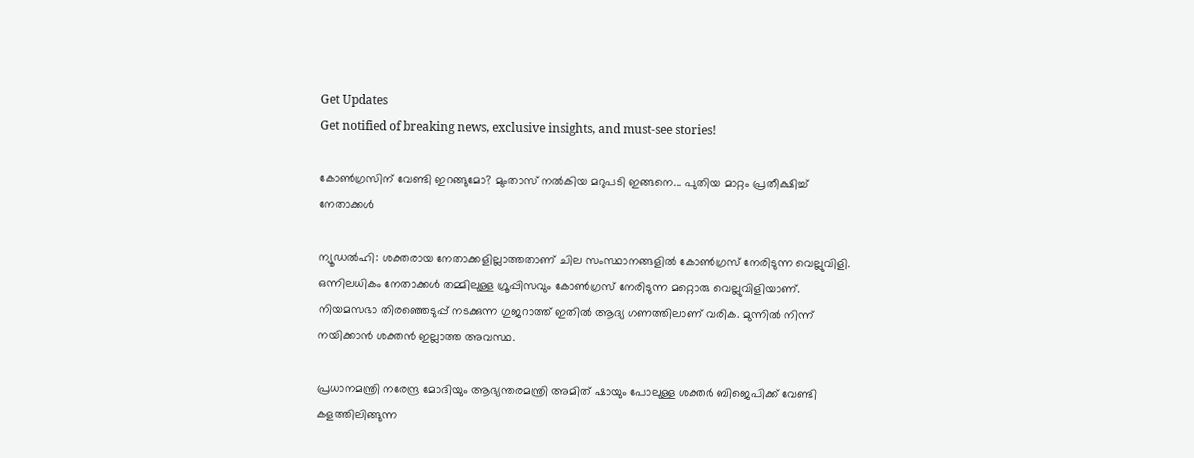Get Updates
Get notified of breaking news, exclusive insights, and must-see stories!

കോണ്‍ഗ്രസിന് വേണ്ടി ഇറങ്ങുമോ? മുംതാസ് നല്‍കിയ മറുപടി ഇങ്ങനെ... പുതിയ മാറ്റം പ്രതീക്ഷിച്ച് നേതാക്കള്‍

ന്യൂഡല്‍ഹി: ശക്തരായ നേതാക്കളില്ലാത്തതാണ് ചില സംസ്ഥാനങ്ങളില്‍ കോണ്‍ഗ്രസ് നേരിടുന്ന വെല്ലുവിളി. ഒന്നിലധികം നേതാക്കള്‍ തമ്മിലുള്ള ഗ്രൂപ്പിസവും കോണ്‍ഗ്രസ് നേരിടുന്ന മറ്റൊരു വെല്ലുവിളിയാണ്. നിയമസഭാ തിരഞ്ഞെടുപ്പ് നടക്കുന്ന ഗുജറാത്ത് ഇതില്‍ ആദ്യ ഗണത്തിലാണ് വരിക. മുന്നില്‍ നിന്ന് നയിക്കാന്‍ ശക്തന്‍ ഇല്ലാത്ത അവസ്ഥ.

പ്രധാനമന്ത്രി നരേന്ദ്ര മോദിയും ആഭ്യന്തരമന്ത്രി അമിത് ഷായും പോലുള്ള ശക്തര്‍ ബിജെപിക്ക് വേണ്ടി കളത്തിലിങ്ങുന്ന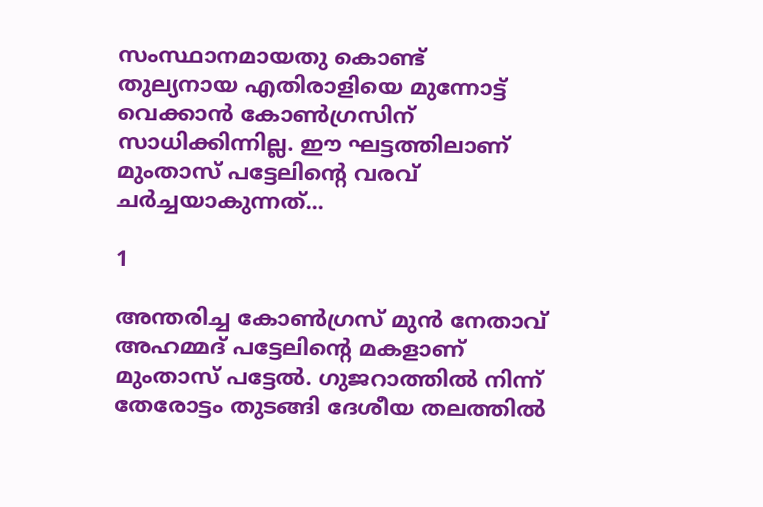സംസ്ഥാനമായതു കൊണ്ട് തുല്യനായ എതിരാളിയെ മുന്നോട്ട് വെക്കാന്‍ കോണ്‍ഗ്രസിന് സാധിക്കിന്നില്ല. ഈ ഘട്ടത്തിലാണ് മുംതാസ് പട്ടേലിന്റെ വരവ് ചര്‍ച്ചയാകുന്നത്...

1

അന്തരിച്ച കോണ്‍ഗ്രസ് മുന്‍ നേതാവ് അഹമ്മദ് പട്ടേലിന്റെ മകളാണ് മുംതാസ് പട്ടേല്‍. ഗുജറാത്തില്‍ നിന്ന് തേരോട്ടം തുടങ്ങി ദേശീയ തലത്തില്‍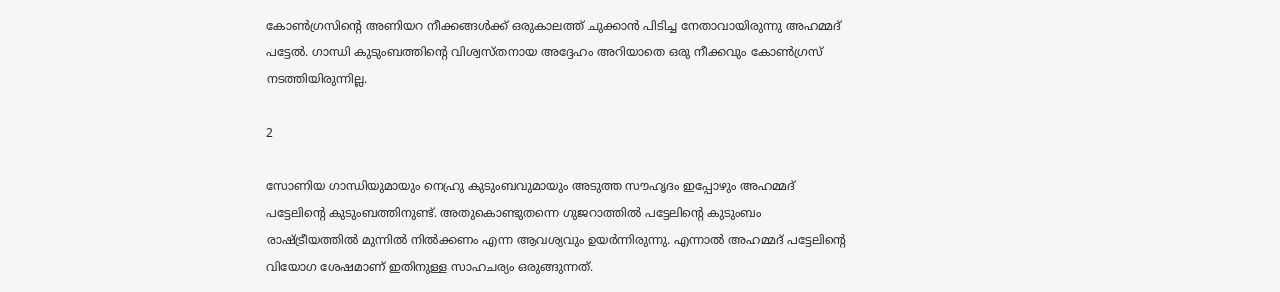കോണ്‍ഗ്രസിന്റെ അണിയറ നീക്കങ്ങള്‍ക്ക് ഒരുകാലത്ത് ചുക്കാന്‍ പിടിച്ച നേതാവായിരുന്നു അഹമ്മദ് പട്ടേല്‍. ഗാന്ധി കുടുംബത്തിന്റെ വിശ്വസ്തനായ അദ്ദേഹം അറിയാതെ ഒരു നീക്കവും കോണ്‍ഗ്രസ് നടത്തിയിരുന്നില്ല.

2

സോണിയ ഗാന്ധിയുമായും നെഹ്രു കുടുംബവുമായും അടുത്ത സൗഹൃദം ഇപ്പോഴും അഹമ്മദ് പട്ടേലിന്റെ കുടുംബത്തിനുണ്ട്. അതുകൊണ്ടുതന്നെ ഗുജറാത്തില്‍ പട്ടേലിന്റെ കുടുംബം രാഷ്ട്രീയത്തില്‍ മുന്നില്‍ നില്‍ക്കണം എന്ന ആവശ്യവും ഉയര്‍ന്നിരുന്നു. എന്നാല്‍ അഹമ്മദ് പട്ടേലിന്റെ വിയോഗ ശേഷമാണ് ഇതിനുള്ള സാഹചര്യം ഒരുങ്ങുന്നത്.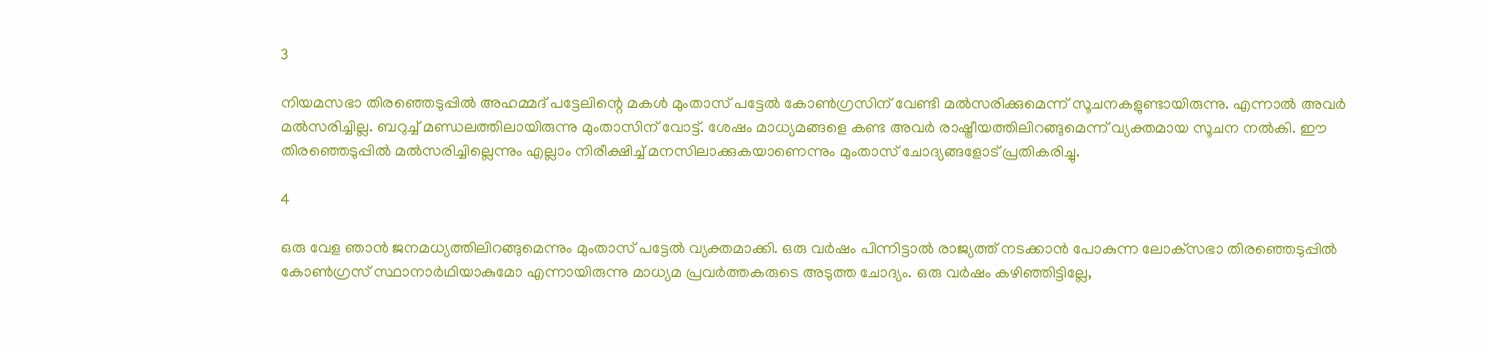3

നിയമസഭാ തിരഞ്ഞെടുപ്പില്‍ അഹമ്മദ് പട്ടേലിന്റെ മകള്‍ മുംതാസ് പട്ടേല്‍ കോണ്‍ഗ്രസിന് വേണ്ടി മല്‍സരിക്കുമെന്ന് സൂചനകളുണ്ടായിരുന്നു. എന്നാല്‍ അവര്‍ മല്‍സരിച്ചില്ല. ബറുച്ച് മണ്ഡലത്തിലായിരുന്നു മുംതാസിന് വോട്ട്. ശേഷം മാധ്യമങ്ങളെ കണ്ട അവര്‍ രാഷ്ട്രീയത്തിലിറങ്ങുമെന്ന് വ്യക്തമായ സൂചന നല്‍കി. ഈ തിരഞ്ഞെടുപ്പില്‍ മല്‍സരിച്ചില്ലെന്നും എല്ലാം നിരീക്ഷിച്ച് മനസിലാക്കുകയാണെന്നും മുംതാസ് ചോദ്യങ്ങളോട് പ്രതികരിച്ചു.

4

ഒരു വേള ഞാന്‍ ജനമധ്യത്തിലിറങ്ങുമെന്നും മുംതാസ് പട്ടേല്‍ വ്യക്തമാക്കി. ഒരു വര്‍ഷം പിന്നിട്ടാല്‍ രാജ്യത്ത് നടക്കാന്‍ പോകുന്ന ലോക്‌സഭാ തിരഞ്ഞെടുപ്പില്‍ കോണ്‍ഗ്രസ് സ്ഥാനാര്‍ഥിയാകുമോ എന്നായിരുന്നു മാധ്യമ പ്രവര്‍ത്തകരുടെ അടുത്ത ചോദ്യം. ഒരു വര്‍ഷം കഴിഞ്ഞിട്ടില്ലേ,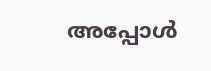അപ്പോള്‍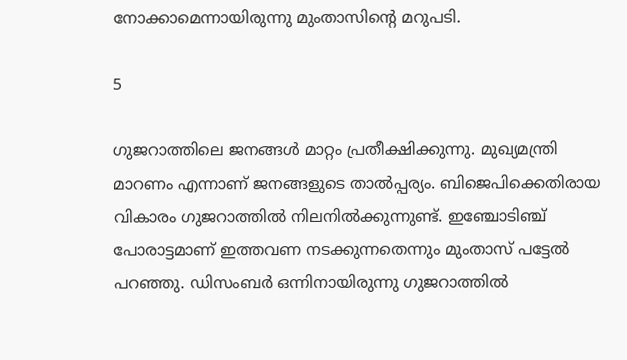നോക്കാമെന്നായിരുന്നു മുംതാസിന്റെ മറുപടി.

5

ഗുജറാത്തിലെ ജനങ്ങള്‍ മാറ്റം പ്രതീക്ഷിക്കുന്നു. മുഖ്യമന്ത്രി മാറണം എന്നാണ് ജനങ്ങളുടെ താല്‍പ്പര്യം. ബിജെപിക്കെതിരായ വികാരം ഗുജറാത്തില്‍ നിലനില്‍ക്കുന്നുണ്ട്. ഇഞ്ചോടിഞ്ച് പോരാട്ടമാണ് ഇത്തവണ നടക്കുന്നതെന്നും മുംതാസ് പട്ടേല്‍ പറഞ്ഞു. ഡിസംബര്‍ ഒന്നിനായിരുന്നു ഗുജറാത്തില്‍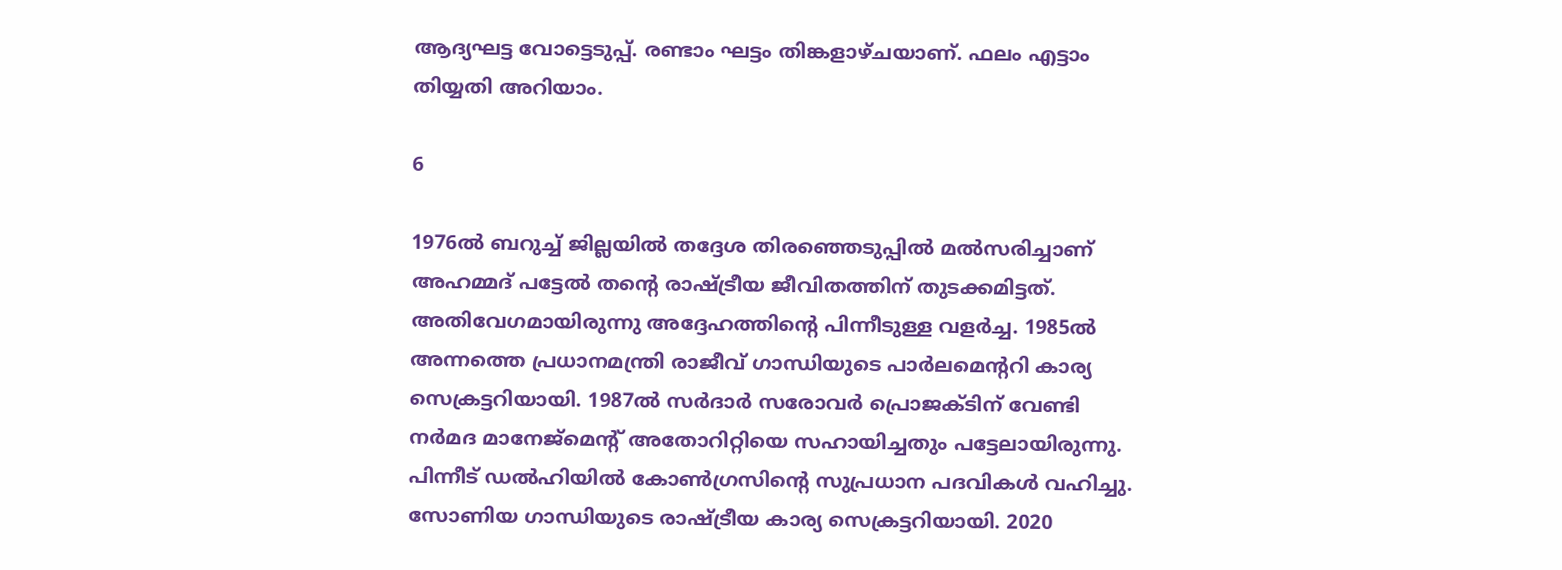ആദ്യഘട്ട വോട്ടെടുപ്പ്. രണ്ടാം ഘട്ടം തിങ്കളാഴ്ചയാണ്. ഫലം എട്ടാം തിയ്യതി അറിയാം.

6

1976ല്‍ ബറുച്ച് ജില്ലയില്‍ തദ്ദേശ തിരഞ്ഞെടുപ്പില്‍ മല്‍സരിച്ചാണ് അഹമ്മദ് പട്ടേല്‍ തന്റെ രാഷ്ട്രീയ ജീവിതത്തിന് തുടക്കമിട്ടത്. അതിവേഗമായിരുന്നു അദ്ദേഹത്തിന്റെ പിന്നീടുള്ള വളര്‍ച്ച. 1985ല്‍ അന്നത്തെ പ്രധാനമന്ത്രി രാജീവ് ഗാന്ധിയുടെ പാര്‍ലമെന്ററി കാര്യ സെക്രട്ടറിയായി. 1987ല്‍ സര്‍ദാര്‍ സരോവര്‍ പ്രൊജക്ടിന് വേണ്ടി നര്‍മദ മാനേജ്‌മെന്റ് അതോറിറ്റിയെ സഹായിച്ചതും പട്ടേലായിരുന്നു. പിന്നീട് ഡല്‍ഹിയില്‍ കോണ്‍ഗ്രസിന്റെ സുപ്രധാന പദവികള്‍ വഹിച്ചു. സോണിയ ഗാന്ധിയുടെ രാഷ്ട്രീയ കാര്യ സെക്രട്ടറിയായി. 2020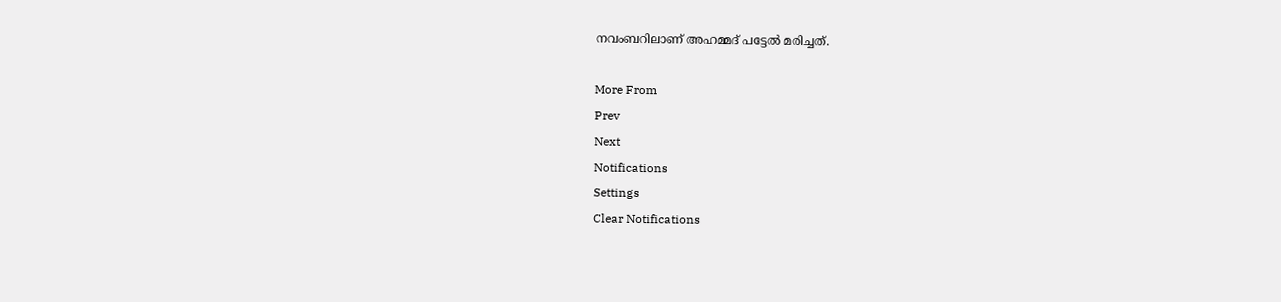നവംബറിലാണ് അഹമ്മദ് പട്ടേല്‍ മരിച്ചത്.

More From
Prev
Next
Notifications
Settings
Clear Notifications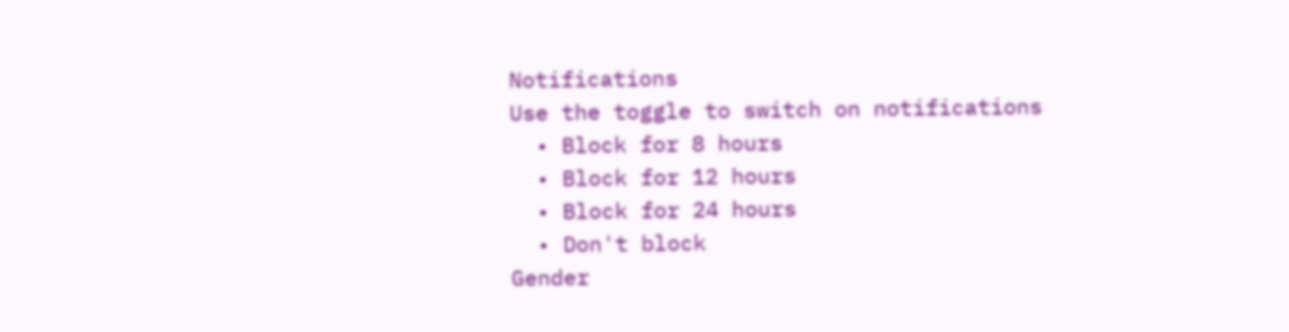Notifications
Use the toggle to switch on notifications
  • Block for 8 hours
  • Block for 12 hours
  • Block for 24 hours
  • Don't block
Gender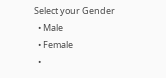Select your Gender
  • Male
  • Female
  •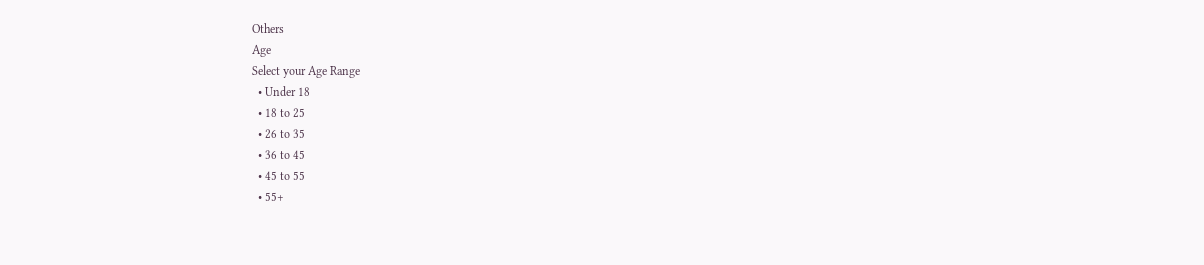Others
Age
Select your Age Range
  • Under 18
  • 18 to 25
  • 26 to 35
  • 36 to 45
  • 45 to 55
  • 55+